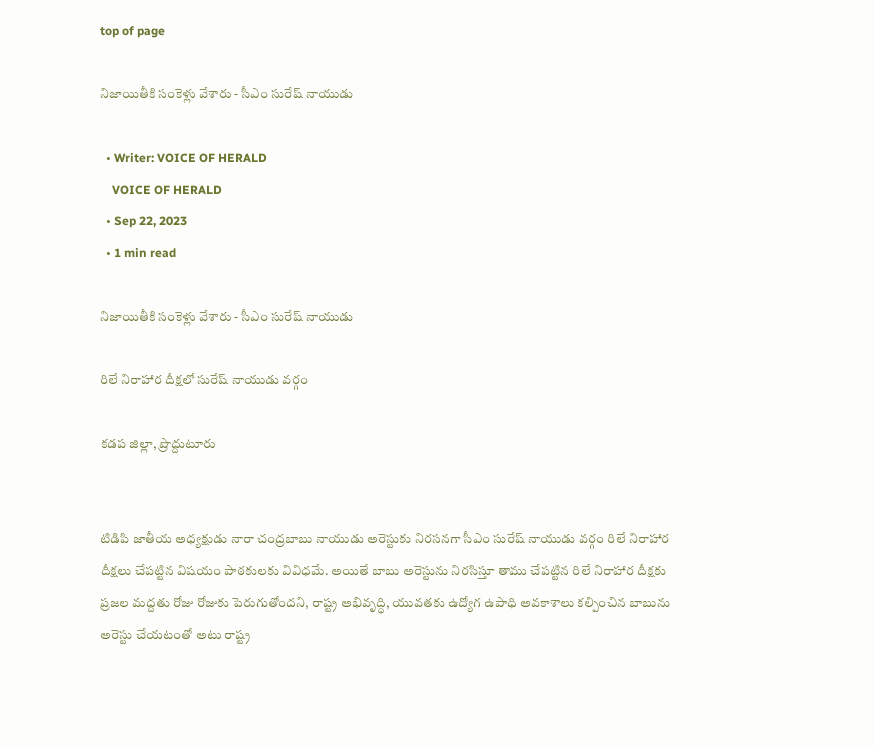top of page

నిజాయితీకి సంకెళ్లు వేశారు - సీఎం సురేష్ నాయుడు

  • Writer: VOICE OF HERALD
    VOICE OF HERALD
  • Sep 22, 2023
  • 1 min read

నిజాయితీకి సంకెళ్లు వేశారు - సీఎం సురేష్ నాయుడు

రిలే నిరాహార దీక్షలో సురేష్ నాయుడు వర్గం

కడప జిల్లా, ప్రొద్దుటూరు


టిడిపి జాతీయ అధ్యక్షుడు నారా చంద్రబాబు నాయుడు అరెస్టుకు నిరసనగా సీఎం సురేష్ నాయుడు వర్గం రిలే నిరాహార దీక్షలు చేపట్టిన విషయం పాఠకులకు వివిధమే. అయితే బాబు అరెస్టును నిరసిస్తూ తాము చేపట్టిన రిలే నిరాహార దీక్షకు ప్రజల మద్దతు రోజు రోజుకు పెరుగుతోందని, రాష్ట్ర అభివృద్ధి, యువతకు ఉద్యోగ ఉపాధి అవకాశాలు కల్పించిన బాబును అరెస్టు చేయటంతో అటు రాష్ట్ర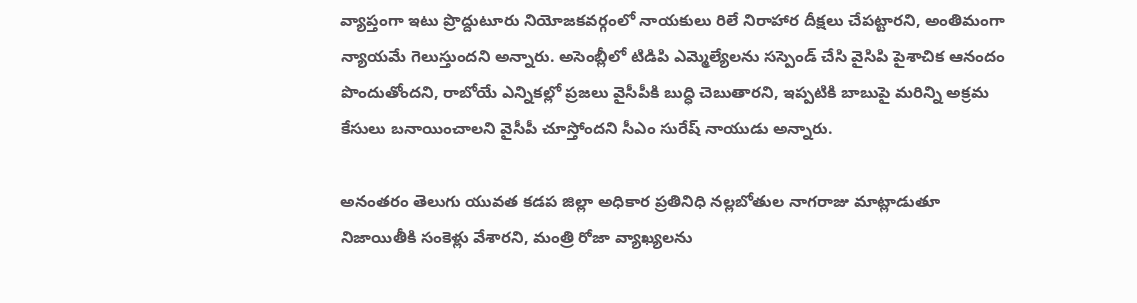వ్యాప్తంగా ఇటు ప్రొద్దుటూరు నియోజకవర్గంలో నాయకులు రిలే నిరాహార దీక్షలు చేపట్టారని, అంతిమంగా న్యాయమే గెలుస్తుందని అన్నారు. అసెంబ్లీలో టిడిపి ఎమ్మెల్యేలను సస్పెండ్ చేసి వైసిపి పైశాచిక ఆనందం పొందుతోందని, రాబోయే ఎన్నికల్లో ప్రజలు వైసీపీకి బుద్ధి చెబుతారని, ఇప్పటికి బాబుపై మరిన్ని అక్రమ కేసులు బనాయించాలని వైసీపీ చూస్తోందని సీఎం సురేష్ నాయుడు అన్నారు.

అనంతరం తెలుగు యువత కడప జిల్లా అధికార ప్రతినిధి నల్లబోతుల నాగరాజు మాట్లాడుతూ నిజాయితీకి సంకెళ్లు వేశారని, మంత్రి రోజా వ్యాఖ్యలను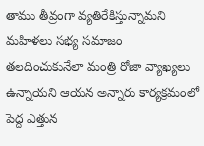తాము తీవ్రంగా వ్యతిరేకిస్తున్నామని మహిళలు సభ్య సమాజం తలదించుకునేలా మంత్రి రోజా వ్యాఖ్యలు ఉన్నాయని ఆయన అన్నారు కార్యక్రమంలో పెద్ద ఎత్తున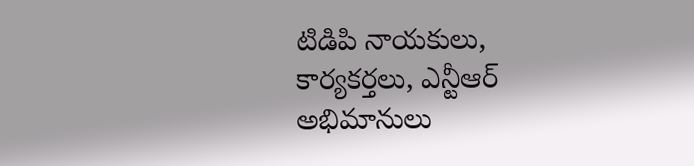టిడిపి నాయకులు, కార్యకర్తలు, ఎన్టీఆర్ అభిమానులు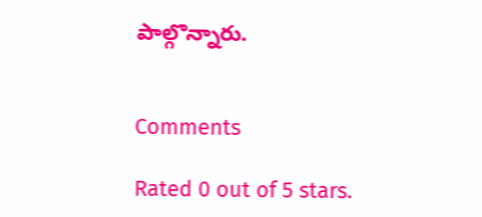పాల్గొన్నారు.


Comments

Rated 0 out of 5 stars.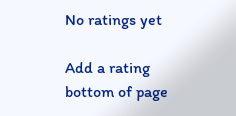No ratings yet

Add a rating
bottom of page